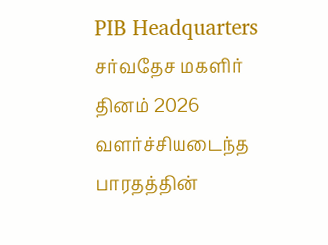PIB Headquarters
சர்வதேச மகளிர் தினம் 2026 வளர்ச்சியடைந்த பாரதத்தின்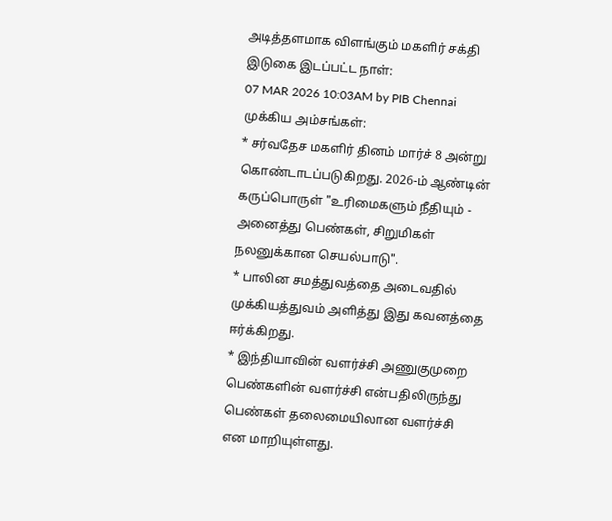அடித்தளமாக விளங்கும் மகளிர் சக்தி
இடுகை இடப்பட்ட நாள்:
07 MAR 2026 10:03AM by PIB Chennai
முக்கிய அம்சங்கள்:
* சர்வதேச மகளிர் தினம் மார்ச் 8 அன்று கொண்டாடப்படுகிறது. 2026-ம் ஆண்டின் கருப்பொருள் "உரிமைகளும் நீதியும் - அனைத்து பெண்கள், சிறுமிகள் நலனுக்கான செயல்பாடு".
* பாலின சமத்துவத்தை அடைவதில் முக்கியத்துவம் அளித்து இது கவனத்தை ஈர்க்கிறது.
* இந்தியாவின் வளர்ச்சி அணுகுமுறை பெண்களின் வளர்ச்சி என்பதிலிருந்து பெண்கள் தலைமையிலான வளர்ச்சி என மாறியுள்ளது.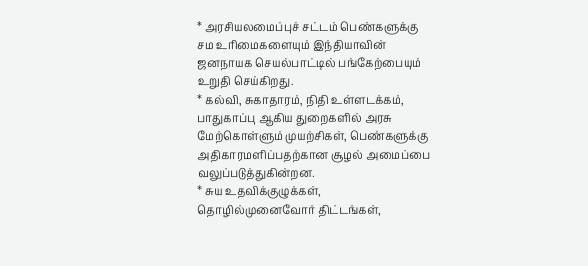* அரசியலமைப்புச் சட்டம் பெண்களுக்கு சம உரிமைகளையும் இந்தியாவின் ஜனநாயக செயல்பாட்டில் பங்கேற்பையும் உறுதி செய்கிறது.
* கல்வி, சுகாதாரம், நிதி உள்ளடக்கம், பாதுகாப்பு ஆகிய துறைகளில் அரசு மேற்கொள்ளும் முயற்சிகள், பெண்களுக்கு அதிகாரமளிப்பதற்கான சூழல் அமைப்பை வலுப்படுத்துகின்றன.
* சுய உதவிக்குழுக்கள், தொழில்முனைவோர் திட்டங்கள்,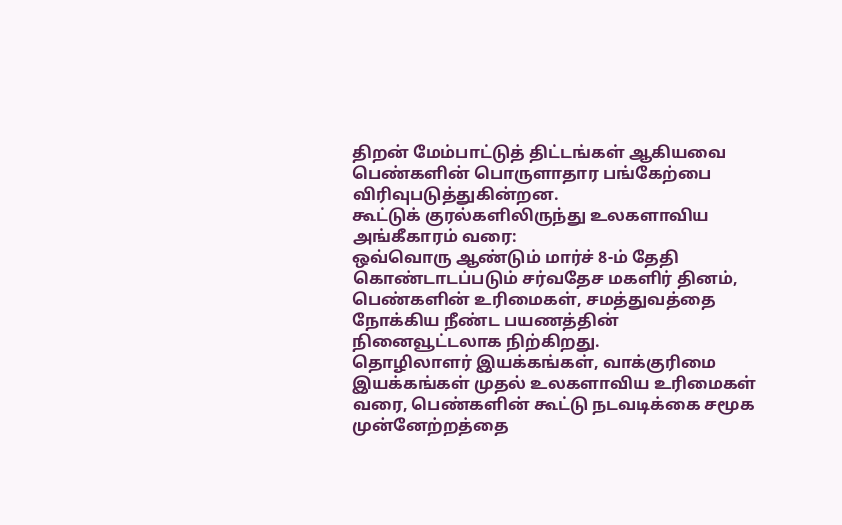திறன் மேம்பாட்டுத் திட்டங்கள் ஆகியவை பெண்களின் பொருளாதார பங்கேற்பை விரிவுபடுத்துகின்றன.
கூட்டுக் குரல்களிலிருந்து உலகளாவிய அங்கீகாரம் வரை:
ஒவ்வொரு ஆண்டும் மார்ச் 8-ம் தேதி கொண்டாடப்படும் சர்வதேச மகளிர் தினம், பெண்களின் உரிமைகள், சமத்துவத்தை நோக்கிய நீண்ட பயணத்தின் நினைவூட்டலாக நிற்கிறது.
தொழிலாளர் இயக்கங்கள், வாக்குரிமை இயக்கங்கள் முதல் உலகளாவிய உரிமைகள் வரை, பெண்களின் கூட்டு நடவடிக்கை சமூக முன்னேற்றத்தை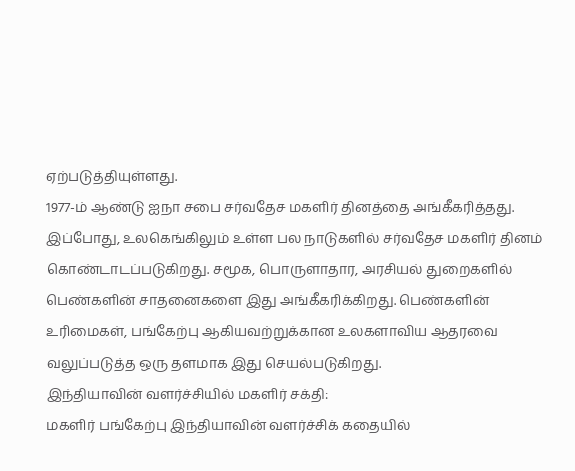ஏற்படுத்தியுள்ளது.
1977-ம் ஆண்டு ஐநா சபை சர்வதேச மகளிர் தினத்தை அங்கீகரித்தது.
இப்போது, உலகெங்கிலும் உள்ள பல நாடுகளில் சர்வதேச மகளிர் தினம் கொண்டாடப்படுகிறது. சமூக, பொருளாதார, அரசியல் துறைகளில் பெண்களின் சாதனைகளை இது அங்கீகரிக்கிறது. பெண்களின் உரிமைகள், பங்கேற்பு ஆகியவற்றுக்கான உலகளாவிய ஆதரவை வலுப்படுத்த ஒரு தளமாக இது செயல்படுகிறது.
இந்தியாவின் வளர்ச்சியில் மகளிர் சக்தி:
மகளிர் பங்கேற்பு இந்தியாவின் வளர்ச்சிக் கதையில்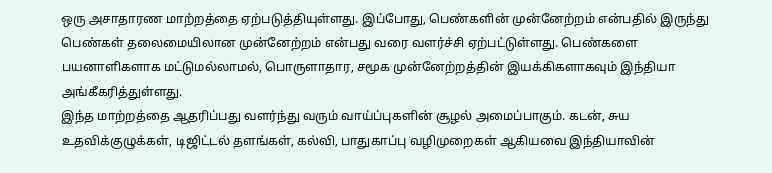ஒரு அசாதாரண மாற்றத்தை ஏற்படுத்தியுள்ளது. இப்போது, பெண்களின் முன்னேற்றம் என்பதில் இருந்து பெண்கள் தலைமையிலான முன்னேற்றம் என்பது வரை வளர்ச்சி ஏற்பட்டுள்ளது. பெண்களை பயனாளிகளாக மட்டுமல்லாமல், பொருளாதார, சமூக முன்னேற்றத்தின் இயக்கிகளாகவும் இந்தியா அங்கீகரித்துள்ளது.
இந்த மாற்றத்தை ஆதரிப்பது வளர்ந்து வரும் வாய்ப்புகளின் சூழல் அமைப்பாகும். கடன், சுய உதவிக்குழுக்கள், டிஜிட்டல் தளங்கள், கல்வி, பாதுகாப்பு வழிமுறைகள் ஆகியவை இந்தியாவின்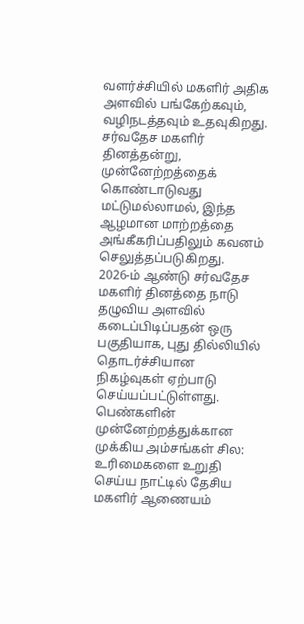வளர்ச்சியில் மகளிர் அதிக அளவில் பங்கேற்கவும், வழிநடத்தவும் உதவுகிறது.
சர்வதேச மகளிர் தினத்தன்று, முன்னேற்றத்தைக் கொண்டாடுவது மட்டுமல்லாமல், இந்த ஆழமான மாற்றத்தை அங்கீகரிப்பதிலும் கவனம் செலுத்தப்படுகிறது.
2026-ம் ஆண்டு சர்வதேச மகளிர் தினத்தை நாடு தழுவிய அளவில் கடைப்பிடிப்பதன் ஒரு பகுதியாக, புது தில்லியில் தொடர்ச்சியான நிகழ்வுகள் ஏற்பாடு செய்யப்பட்டுள்ளது.
பெண்களின் முன்னேற்றத்துக்கான முக்கிய அம்சங்கள் சில:
உரிமைகளை உறுதி செய்ய நாட்டில் தேசிய மகளிர் ஆணையம்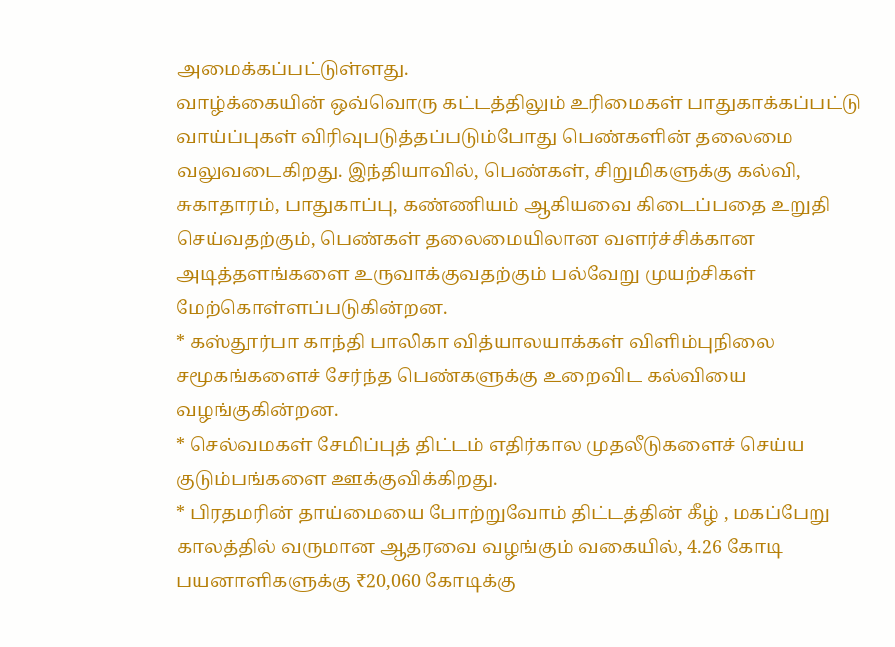அமைக்கப்பட்டுள்ளது.
வாழ்க்கையின் ஒவ்வொரு கட்டத்திலும் உரிமைகள் பாதுகாக்கப்பட்டு வாய்ப்புகள் விரிவுபடுத்தப்படும்போது பெண்களின் தலைமை வலுவடைகிறது. இந்தியாவில், பெண்கள், சிறுமிகளுக்கு கல்வி, சுகாதாரம், பாதுகாப்பு, கண்ணியம் ஆகியவை கிடைப்பதை உறுதி செய்வதற்கும், பெண்கள் தலைமையிலான வளர்ச்சிக்கான அடித்தளங்களை உருவாக்குவதற்கும் பல்வேறு முயற்சிகள் மேற்கொள்ளப்படுகின்றன.
* கஸ்தூர்பா காந்தி பாலிகா வித்யாலயாக்கள் விளிம்புநிலை சமூகங்களைச் சேர்ந்த பெண்களுக்கு உறைவிட கல்வியை வழங்குகின்றன.
* செல்வமகள் சேமிப்புத் திட்டம் எதிர்கால முதலீடுகளைச் செய்ய குடும்பங்களை ஊக்குவிக்கிறது.
* பிரதமரின் தாய்மையை போற்றுவோம் திட்டத்தின் கீழ் , மகப்பேறு காலத்தில் வருமான ஆதரவை வழங்கும் வகையில், 4.26 கோடி பயனாளிகளுக்கு ₹20,060 கோடிக்கு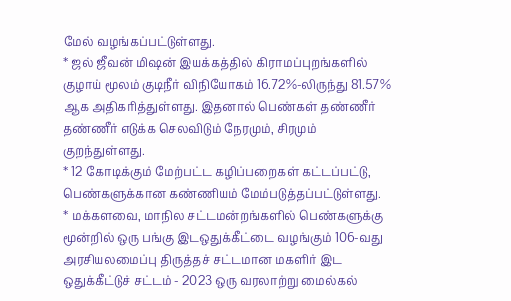மேல் வழங்கப்பட்டுள்ளது.
* ஜல் ஜீவன் மிஷன் இயக்கத்தில் கிராமப்புறங்களில் குழாய் மூலம் குடிநீர் விநியோகம் 16.72%-லிருந்து 81.57% ஆக அதிகரித்துள்ளது. இதனால் பெண்கள் தண்ணீர் தண்ணீர் எடுக்க செலவிடும் நேரமும், சிரமும் குறந்துள்ளது.
* 12 கோடிக்கும் மேற்பட்ட கழிப்பறைகள் கட்டப்பட்டு, பெண்களுக்கான கண்ணியம் மேம்படுத்தப்பட்டுள்ளது.
* மக்களவை, மாநில சட்டமன்றங்களில் பெண்களுக்கு மூன்றில் ஒரு பங்கு இடஒதுக்கீட்டை வழங்கும் 106-வது அரசியலமைப்பு திருத்தச் சட்டமான மகளிர் இட ஒதுக்கீட்டுச் சட்டம் - 2023 ஒரு வரலாற்று மைல்கல்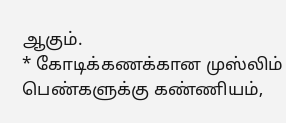ஆகும்.
* கோடிக்கணக்கான முஸ்லிம் பெண்களுக்கு கண்ணியம்,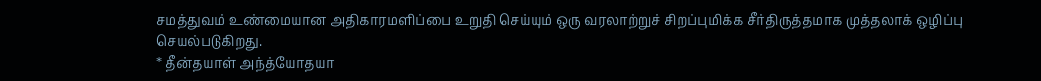சமத்துவம் உண்மையான அதிகாரமளிப்பை உறுதி செய்யும் ஒரு வரலாற்றுச் சிறப்புமிக்க சீர்திருத்தமாக முத்தலாக் ஒழிப்பு செயல்படுகிறது.
* தீன்தயாள் அந்த்யோதயா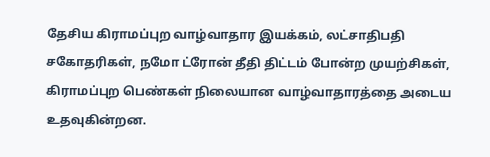தேசிய கிராமப்புற வாழ்வாதார இயக்கம், லட்சாதிபதி சகோதரிகள், நமோ ட்ரோன் தீதி திட்டம் போன்ற முயற்சிகள், கிராமப்புற பெண்கள் நிலையான வாழ்வாதாரத்தை அடைய உதவுகின்றன.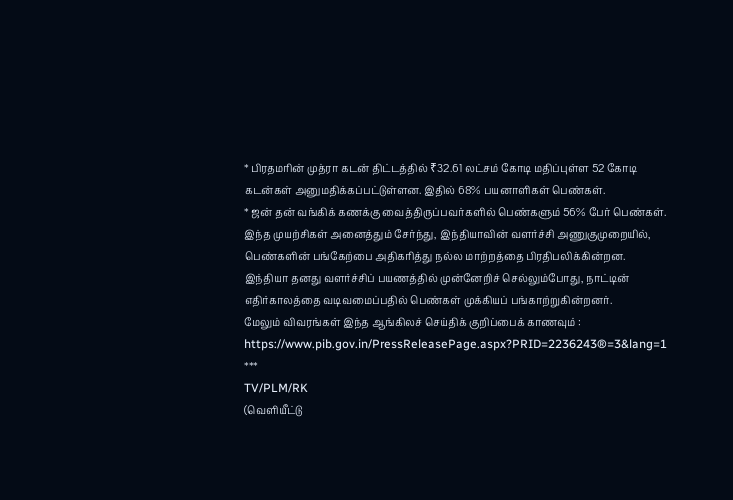* பிரதமரின் முத்ரா கடன் திட்டத்தில் ₹32.61 லட்சம் கோடி மதிப்புள்ள 52 கோடி கடன்கள் அனுமதிக்கப்பட்டுள்ளன. இதில் 68% பயனாளிகள் பெண்கள்.
* ஜன் தன் வங்கிக் கணக்கு வைத்திருப்பவர்களில் பெண்களும் 56% பேர் பெண்கள்.
இந்த முயற்சிகள் அனைத்தும் சேர்ந்து, இந்தியாவின் வளர்ச்சி அணுகுமுறையில், பெண்களின் பங்கேற்பை அதிகரித்து நல்ல மாற்றத்தை பிரதிபலிக்கின்றன.
இந்தியா தனது வளர்ச்சிப் பயணத்தில் முன்னேறிச் செல்லும்போது, நாட்டின் எதிர்காலத்தை வடிவமைப்பதில் பெண்கள் முக்கியப் பங்காற்றுகின்றனர்.
மேலும் விவரங்கள் இந்த ஆங்கிலச் செய்திக் குறிப்பைக் காணவும் : https://www.pib.gov.in/PressReleasePage.aspx?PRID=2236243®=3&lang=1
***
TV/PLM/RK
(வெளியீட்டு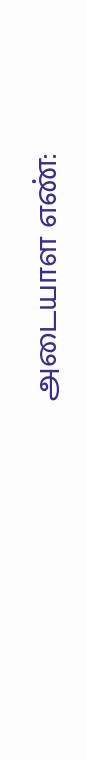அடையாள எண்: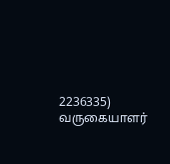2236335)
வருகையாளர்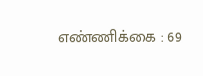எண்ணிக்கை : 69